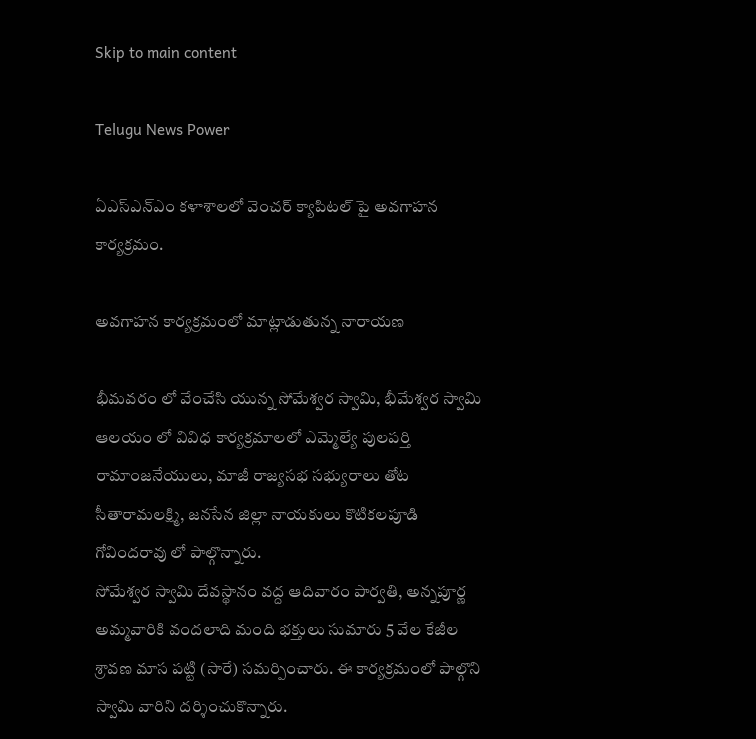Skip to main content

Telugu News Power

ఏఎస్ఎన్ఎం కళాశాలలో వెంచర్ క్యాపిటల్ పై అవగాహన కార్యక్రమం.

అవగాహన కార్యక్రమంలో మాట్లాడుతున్న నారాయణ

భీమవరం లో వేంచేసి యున్న సోమేశ్వర స్వామి, భీమేశ్వర స్వామి ఆలయం లో వివిధ కార్యక్రమాలలో ఎమ్మెల్యే పులపర్తి రామాంజనేయులు, మాజీ రాజ్యసభ సభ్యురాలు తోట సీతారామలక్ష్మి, జనసేన జిల్లా నాయకులు కొటికలపూడి గోవిందరావు లో పాల్గొన్నారు.
సోమేశ్వర స్వామి దేవస్థానం వద్ద ఆదివారం పార్వతి, అన్నపూర్ణ అమ్మవారికి వందలాది మంది భక్తులు సుమారు 5 వేల కేజీల శ్రావణ మాస పట్టి (సారే) సమర్పించారు. ఈ కార్యక్రమంలో పాల్గొని స్వామి వారిని దర్శించుకొన్నారు.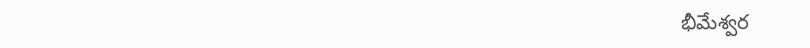భీమేశ్వర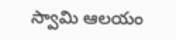స్వామి ఆలయం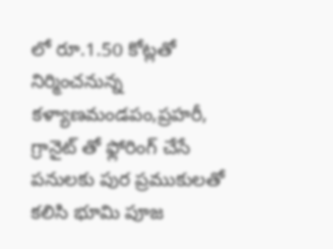లో రూ.1.50 కోట్లతో నిర్మించనున్న కళ్యాణమండపం,ప్రహరీ, గ్రానైట్ తో ఫ్లోరింగ్ చేసే పనులకు పుర ప్రముకులతో కలిసి భూమి పూజ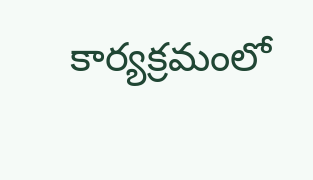కార్యక్రమంలో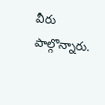వీరు పాల్గొన్నారు.